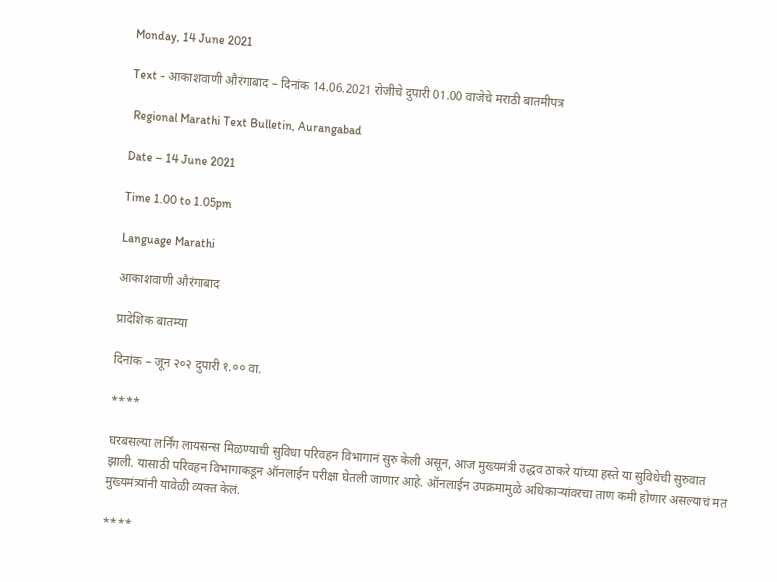Monday, 14 June 2021

Text - आकाशवाणी औरंगाबाद – दिनांक 14.06.2021 रोजीचे दुपारी 01.00 वाजेचे मराठी बातमीपत्र

 Regional Marathi Text Bulletin, Aurangabad

Date – 14 June 2021

Time 1.00 to 1.05pm

Language Marathi

आकाशवाणी औरंगाबाद

प्रादेशिक बातम्या

दिनांक – जून २०२ दुपारी १.०० वा.

****

घरबसल्या लर्निंग लायसन्स मिळण्याची सुविधा परिवहन विभागानं सुरु केली असून, आज मुख्यमंत्री उद्धव ठाकरे यांच्या हस्ते या सुविधेची सुरुवात झाली. यासाठी परिवहन विभागाकडून ऑनलाईन परीक्षा घेतली जाणार आहे. ऑनलाईन उपक्रमामुळे अधिकाऱ्यांवरचा ताण कमी होणार असल्याचं मत मुख्यमंत्र्यांनी यावेळी व्यक्त केलं.

****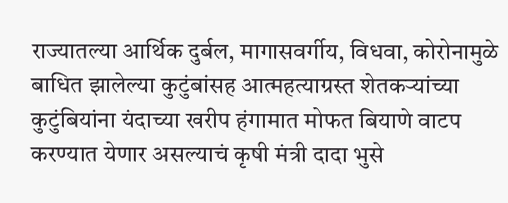राज्यातल्या आर्थिक दुर्बल, मागासवर्गीय, विधवा, कोरोनामुळे बाधित झालेल्या कुटुंबांसह आत्महत्याग्रस्त शेतकऱ्यांच्या कुटुंबियांना यंदाच्या खरीप हंगामात मोफत बियाणे वाटप करण्यात येणार असल्याचं कृषी मंत्री दादा भुसे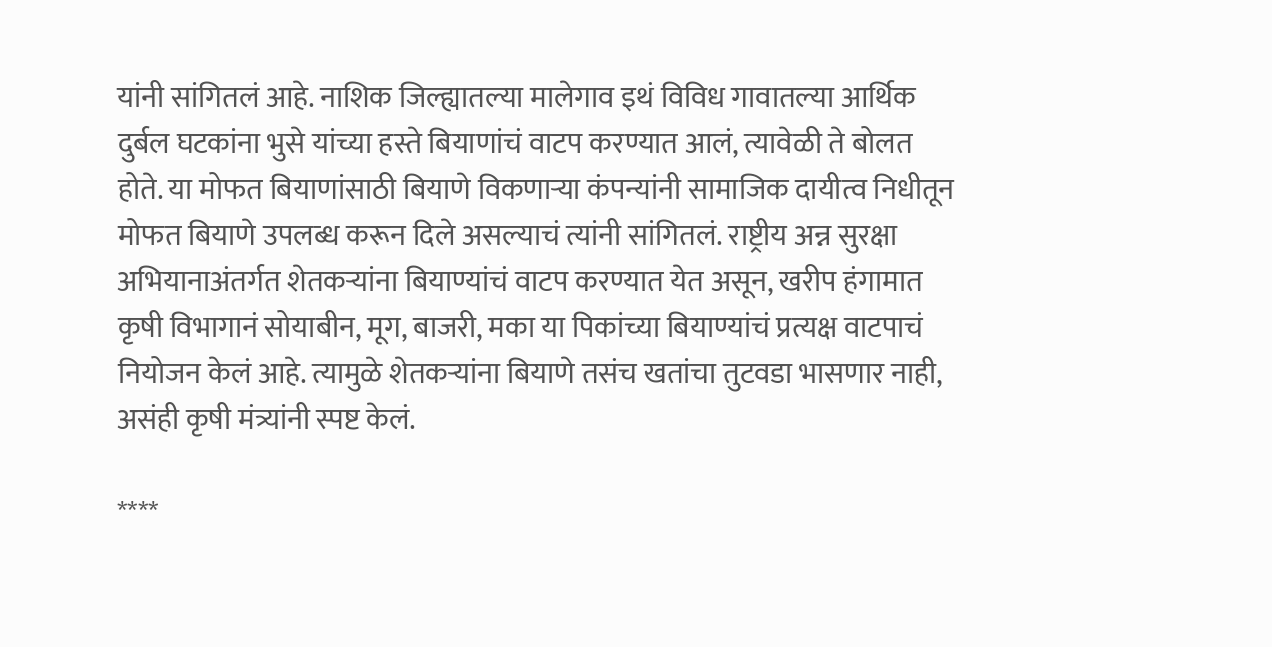यांनी सांगितलं आहे. नाशिक जिल्ह्यातल्या मालेगाव इथं विविध गावातल्या आर्थिक दुर्बल घटकांना भुसे यांच्या हस्ते बियाणांचं वाटप करण्यात आलं, त्यावेळी ते बोलत होते. या मोफत बियाणांसाठी बियाणे विकणाऱ्या कंपन्यांनी सामाजिक दायीत्व निधीतून मोफत बियाणे उपलब्ध करून दिले असल्याचं त्यांनी सांगितलं. राष्ट्रीय अन्न सुरक्षा अभियानाअंतर्गत शेतकऱ्यांना बियाण्यांचं वाटप करण्यात येत असून, खरीप हंगामात कृषी विभागानं सोयाबीन, मूग, बाजरी, मका या पिकांच्या बियाण्यांचं प्रत्यक्ष वाटपाचं नियोजन केलं आहे. त्यामुळे शेतकऱ्यांना बियाणे तसंच खतांचा तुटवडा भासणार नाही, असंही कृषी मंत्र्यांनी स्पष्ट केलं.

****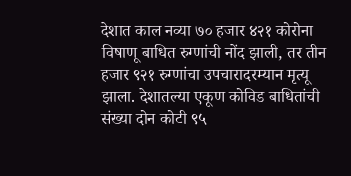देशात काल नव्या ७० हजार ४२१ कोरोना विषाणू बाधित रुग्णांची नोंद झाली, तर तीन हजार ९२१ रुग्णांचा उपचारादरम्यान मृत्यू झाला. देशातल्या एकूण कोविड बाधितांची संख्या दोन कोटी ९५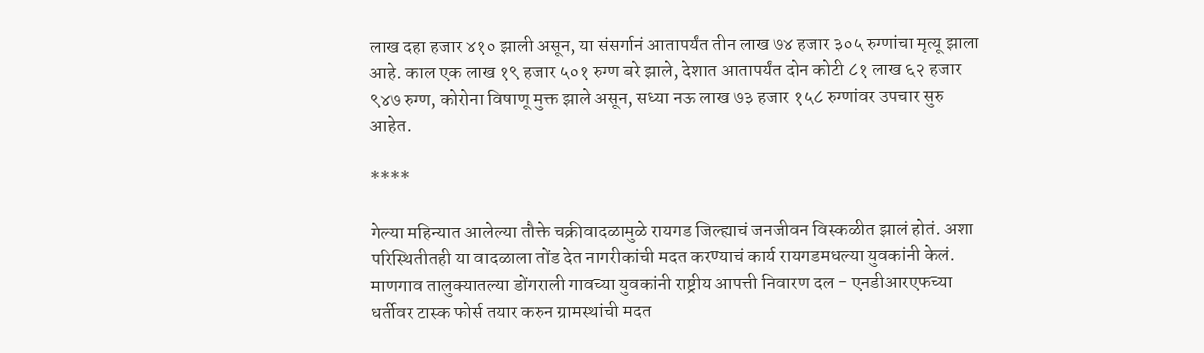लाख दहा हजार ४१० झाली असून, या संसर्गानं आतापर्यंत तीन लाख ७४ हजार ३०५ रुग्णांचा मृत्यू झाला आहे. काल एक लाख १९ हजार ५०१ रुग्ण बरे झाले, देशात आतापर्यंत दोन कोटी ८१ लाख ६२ हजार ९४७ रुग्ण, कोरोना विषाणू मुक्त झाले असून, सध्या नऊ लाख ७३ हजार १५८ रुग्णांवर उपचार सुरु आहेत.

****

गेल्या महिन्यात आलेल्या तौक्ते चक्रीवादळामुळे रायगड जिल्ह्याचं जनजीवन विस्कळीत झालं होतं. अशा परिस्थितीतही या वादळाला तोंड देत नागरीकांची मदत करण्याचं कार्य रायगडमधल्या युवकांनी केलं. माणगाव तालुक्यातल्या डोंगराली गावच्या युवकांनी राष्ट्रीय आपत्ती निवारण दल - एनडीआरएफच्या धर्तीवर टास्क फोर्स तयार करुन ग्रामस्थांची मदत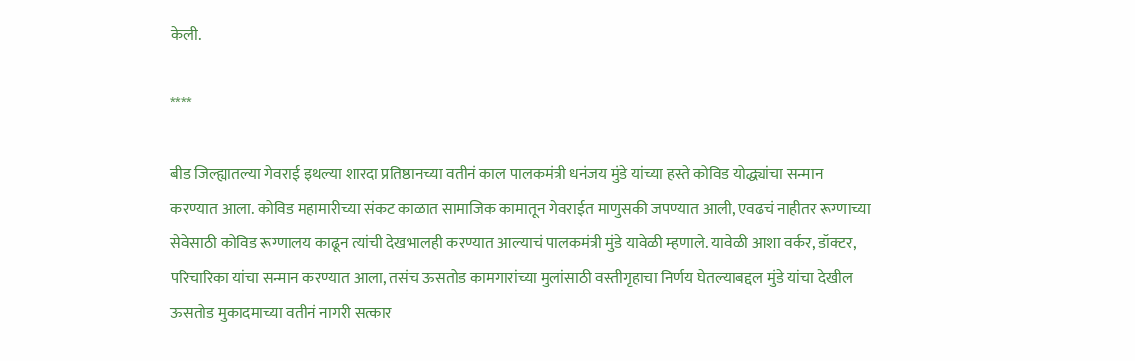केली.

****

बीड जिल्ह्यातल्या गेवराई इथल्या शारदा प्रतिष्ठानच्या वतीनं काल पालकमंत्री धनंजय मुंडे यांच्या हस्ते कोविड योद्ध्यांचा सन्मान करण्यात आला. कोविड महामारीच्या संकट काळात सामाजिक कामातून गेवराईत माणुसकी जपण्यात आली, एवढचं नाहीतर रूग्णाच्या सेवेसाठी कोविड रूग्णालय काढून त्यांची देखभालही करण्यात आल्याचं पालकमंत्री मुंडे यावेळी म्हणाले. यावेळी आशा वर्कर, डॉक्टर, परिचारिका यांचा सन्मान करण्यात आला, तसंच ऊसतोड कामगारांच्या मुलांसाठी वस्तीगृहाचा निर्णय घेतल्याबद्दल मुंडे यांचा देखील ऊसतोड मुकादमाच्या वतीनं नागरी सत्कार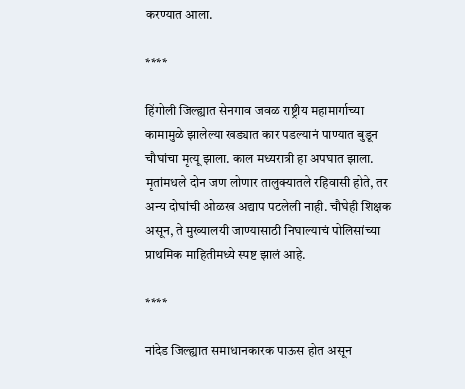करण्यात आला.

****

हिंगोली जिल्ह्यात सेनगाव जवळ राष्ट्रीय महामार्गाच्या कामामुळे झालेल्या खड्यात कार पडल्यानं पाण्यात बुडून चौघांचा मृत्यू झाला. काल मध्यरात्री हा अपघात झाला. मृतांमधले दोन जण लोणार तालुक्यातले रहिवासी होते, तर अन्य दोघांची ओळख अद्याप पटलेली नाही. चौघेही शिक्षक असून, ते मुख्यालयी जाण्यासाठी निघाल्याचं पोलिसांच्या प्राथमिक माहितीमध्ये स्पष्ट झालं आहे.

****

नांदेड जिल्ह्यात समाधानकारक पाऊस होत असून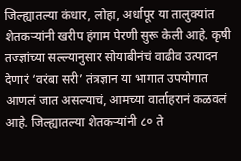जिल्ह्यातल्या कंधार, लोहा, अर्धापूर या तालुक्यांत शेतकऱ्यांनी खरीप हंगाम पेरणी सुरू केली आहे. कृषी तज्ज्ञांच्या सल्ल्यानुसार सोयाबीनंचं वाढीव उत्पादन देणारं ‘वरंबा सरी’ तंत्रज्ञान या भागात उपयोगात आणलं जात असल्याचं, आमच्या वार्ताहरानं कळवलं आहे. जिल्ह्यातल्या शेतकऱ्यांनी ८० ते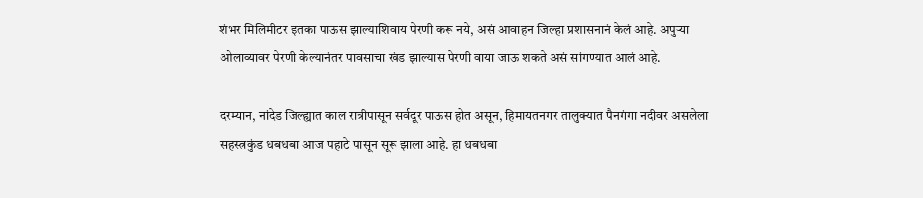शंभर मिलिमीटर इतका पाऊस झाल्याशिवाय पेरणी करू नये, असं आवाहन जिल्हा प्रशासनानं केलं आहे. अपुऱ्या ओलाव्यावर पेरणी केल्यानंतर पावसाचा खंड झाल्यास पेरणी वाया जाऊ शकते असं सांगण्यात आलं आहे.

दरम्यान, नांदेड जिल्ह्यात काल रात्रीपासून सर्वदूर पाऊस होत असून, हिमायतनगर तालुक्यात पैनगंगा नदीवर असलेला सहस्त्रकुंड धबधबा आज पहाटे पासून सूरू झाला आहे. हा धबधबा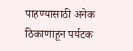पाहण्यासाठी अनेक ठिकाणाहून पर्यटक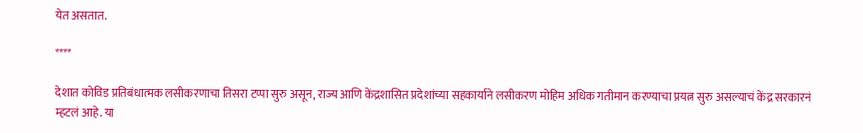येत असतात.

****

देशात कोविड प्रतिबंधात्मक लसीकरणाचा तिसरा टप्पा सुरु असून, राज्य आणि केंद्रशासित प्रदेशांच्या सहकार्याने लसीकरण मोहिम अधिक गतीमान करण्याचा प्रयत्न सुरु असल्याचं केंद्र सरकारनं म्हटलं आहे. या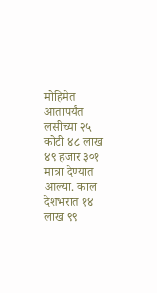मोहिमेत आतापर्यंत लसीच्या २५ कोटी ४८ लाख ४९ हजार ३०१ मात्रा देण्यात आल्या. काल देशभरात १४ लाख ९९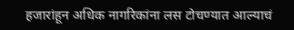हजारांहून अधिक नागरिकांना लस टोचण्यात आल्याचं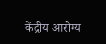केंद्रीय आरोग्य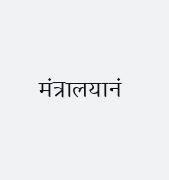मंत्रालयानं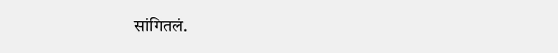सांगितलं.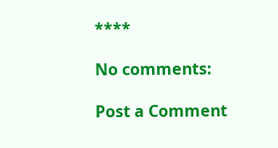****

No comments:

Post a Comment